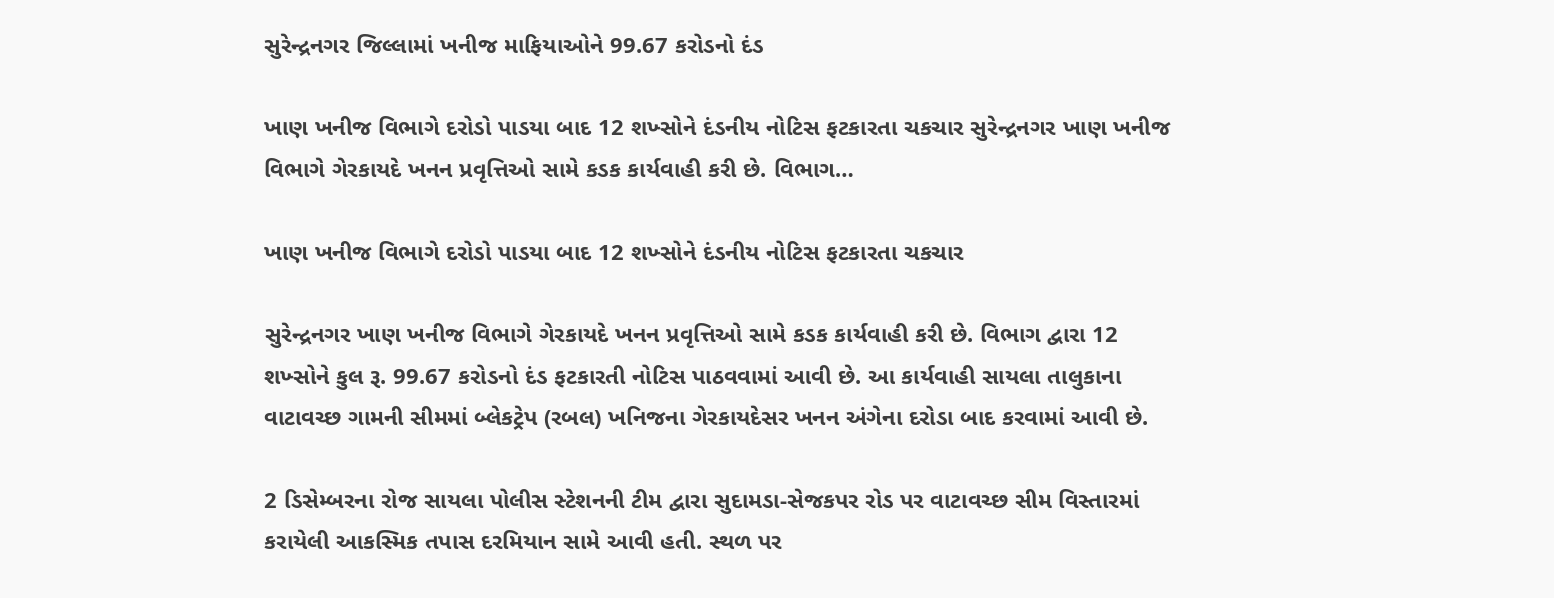સુરેન્દ્રનગર જિલ્લામાં ખનીજ માફિયાઓને 99.67 કરોડનો દંડ

ખાણ ખનીજ વિભાગે દરોડો પાડયા બાદ 12 શખ્સોને દંડનીય નોટિસ ફટકારતા ચકચાર સુરેન્દ્રનગર ખાણ ખનીજ વિભાગે ગેરકાયદે ખનન પ્રવૃત્તિઓ સામે કડક કાર્યવાહી કરી છે. વિભાગ…

ખાણ ખનીજ વિભાગે દરોડો પાડયા બાદ 12 શખ્સોને દંડનીય નોટિસ ફટકારતા ચકચાર

સુરેન્દ્રનગર ખાણ ખનીજ વિભાગે ગેરકાયદે ખનન પ્રવૃત્તિઓ સામે કડક કાર્યવાહી કરી છે. વિભાગ દ્વારા 12 શખ્સોને કુલ રૂ. 99.67 કરોડનો દંડ ફટકારતી નોટિસ પાઠવવામાં આવી છે. આ કાર્યવાહી સાયલા તાલુકાના વાટાવચ્છ ગામની સીમમાં બ્લેકટ્રેપ (રબલ) ખનિજના ગેરકાયદેસર ખનન અંગેના દરોડા બાદ કરવામાં આવી છે.

2 ડિસેમ્બરના રોજ સાયલા પોલીસ સ્ટેશનની ટીમ દ્વારા સુદામડા-સેજકપર રોડ પર વાટાવચ્છ સીમ વિસ્તારમાં કરાયેલી આકસ્મિક તપાસ દરમિયાન સામે આવી હતી. સ્થળ પર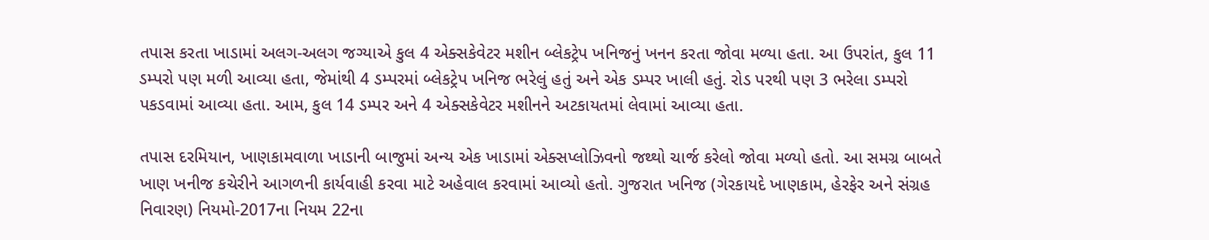તપાસ કરતા ખાડામાં અલગ-અલગ જગ્યાએ કુલ 4 એક્સકેવેટર મશીન બ્લેકટ્રેપ ખનિજનું ખનન કરતા જોવા મળ્યા હતા. આ ઉપરાંત, કુલ 11 ડમ્પરો પણ મળી આવ્યા હતા, જેમાંથી 4 ડમ્પરમાં બ્લેકટ્રેપ ખનિજ ભરેલું હતું અને એક ડમ્પર ખાલી હતું. રોડ પરથી પણ 3 ભરેલા ડમ્પરો પકડવામાં આવ્યા હતા. આમ, કુલ 14 ડમ્પર અને 4 એક્સકેવેટર મશીનને અટકાયતમાં લેવામાં આવ્યા હતા.

તપાસ દરમિયાન, ખાણકામવાળા ખાડાની બાજુમાં અન્ય એક ખાડામાં એક્સપ્લોઝિવનો જથ્થો ચાર્જ કરેલો જોવા મળ્યો હતો. આ સમગ્ર બાબતે ખાણ ખનીજ કચેરીને આગળની કાર્યવાહી કરવા માટે અહેવાલ કરવામાં આવ્યો હતો. ગુજરાત ખનિજ (ગેરકાયદે ખાણકામ, હેરફેર અને સંગ્રહ નિવારણ) નિયમો-2017ના નિયમ 22ના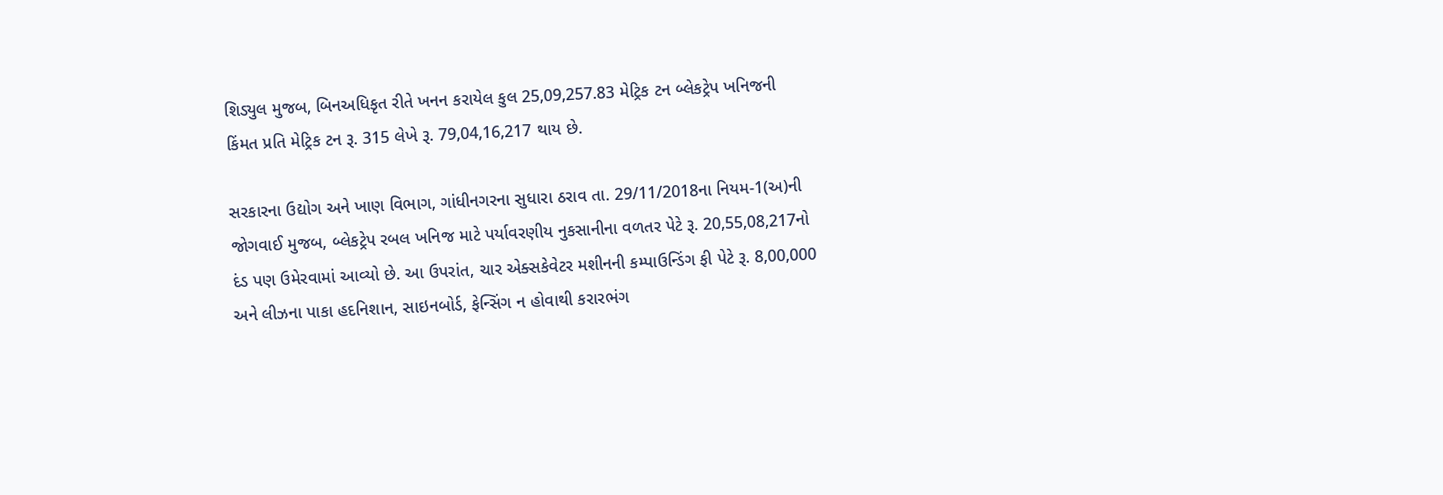શિડ્યુલ મુજબ, બિનઅધિકૃત રીતે ખનન કરાયેલ કુલ 25,09,257.83 મેટ્રિક ટન બ્લેકટ્રેપ ખનિજની કિંમત પ્રતિ મેટ્રિક ટન રૂ. 315 લેખે રૂ. 79,04,16,217 થાય છે.

સરકારના ઉદ્યોગ અને ખાણ વિભાગ, ગાંધીનગરના સુધારા ઠરાવ તા. 29/11/2018ના નિયમ-1(અ)ની જોગવાઈ મુજબ, બ્લેકટ્રેપ રબલ ખનિજ માટે પર્યાવરણીય નુકસાનીના વળતર પેટે રૂ. 20,55,08,217નો દંડ પણ ઉમેરવામાં આવ્યો છે. આ ઉપરાંત, ચાર એક્સકેવેટર મશીનની કમ્પાઉન્ડિંગ ફી પેટે રૂ. 8,00,000 અને લીઝના પાકા હદનિશાન, સાઇનબોર્ડ, ફેન્સિંગ ન હોવાથી કરારભંગ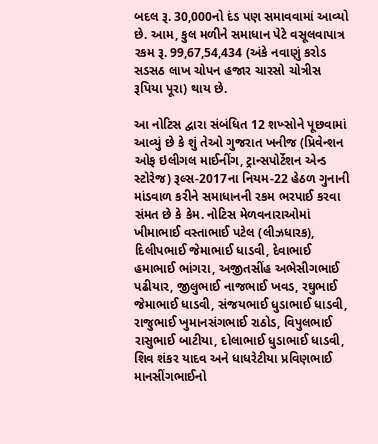બદલ રૂ. 30,000નો દંડ પણ સમાવવામાં આવ્યો છે. આમ, કુલ મળીને સમાધાન પેટે વસૂલવાપાત્ર રકમ રૂ. 99,67,54,434 (અંકે નવાણું કરોડ સડસઠ લાખ ચોપન હજાર ચારસો ચોત્રીસ રૂપિયા પૂરા) થાય છે.

આ નોટિસ દ્વારા સંબંધિત 12 શખ્સોને પૂછવામાં આવ્યું છે કે શું તેઓ ગુજરાત ખનીજ (પ્રિવેન્શન ઓફ ઇલીગલ માઈનીંગ, ટ્રાન્સપોર્ટેશન એન્ડ સ્ટોરેજ) રૂલ્સ-2017ના નિયમ-22 હેઠળ ગુનાની માંડવાળ કરીને સમાધાનની રકમ ભરપાઈ કરવા સંમત છે કે કેમ. નોટિસ મેળવનારાઓમાં ખીમાભાઈ વસ્તાભાઈ પટેલ (લીઝધારક), દિલીપભાઈ જેમાભાઈ ધાડવી, દેવાભાઈ હમાભાઈ ભાંગરા, અજીતસીંહ અભેસીગભાઈ પઢીયાર, જીલુભાઈ નાજભાઈ ખવડ, રઘુભાઈ જેમાભાઈ ધાડવી, સંજયભાઈ ધુડાભાઈ ધાડવી, રાજુભાઈ ખુમાનસંગભાઈ રાઠોડ, વિપુલભાઈ રાસુભાઈ બાટીયા, દોલાભાઈ ધુડાભાઈ ધાડવી, શિવ શંકર યાદવ અને ધાધરેટીયા પ્રવિણભાઈ માનસીંગભાઈનો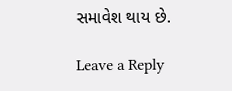સમાવેશ થાય છે.

Leave a Reply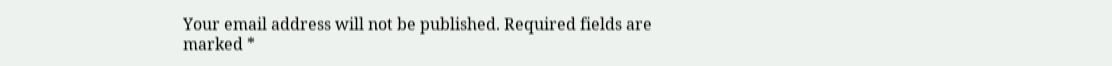Your email address will not be published. Required fields are marked *